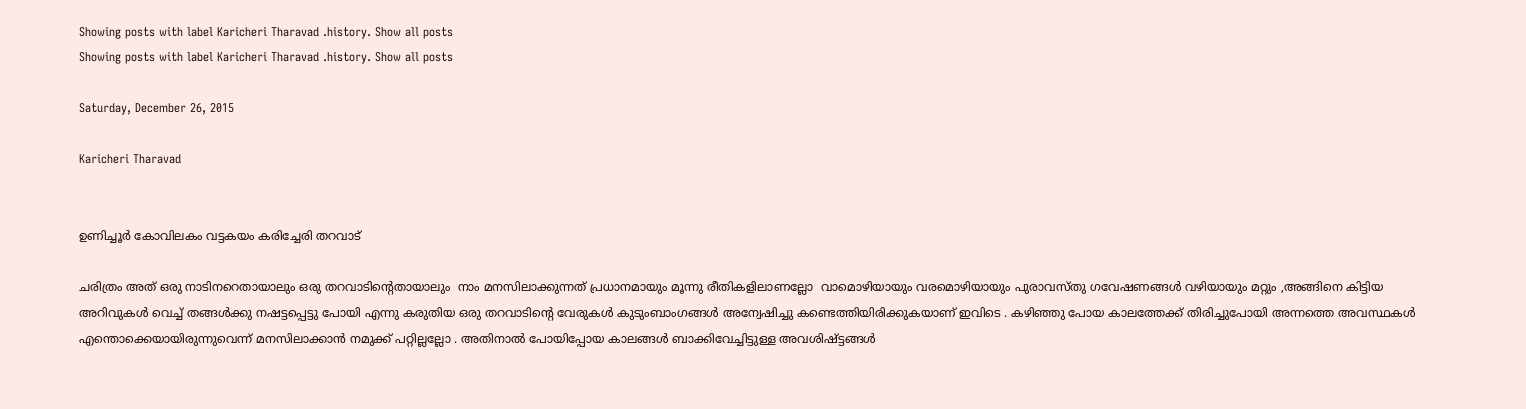Showing posts with label Karicheri Tharavad .history. Show all posts
Showing posts with label Karicheri Tharavad .history. Show all posts

Saturday, December 26, 2015

Karicheri Tharavad


ഉണിച്ചൂര്‍ കോവിലകം വട്ടകയം കരിച്ചേരി തറവാട്

ചരിത്രം അത് ഒരു നാടിനറെതായാലും ഒരു തറവാടിന്റെതായാലും  നാം മനസിലാക്കുന്നത്‌ പ്രധാനമായും മൂന്നു രീതികളിലാണല്ലോ  വാമൊഴിയായും വരമൊഴിയായും പുരാവസ്തു ഗവേഷണങ്ങള്‍ വഴിയായും മറ്റും ,അങ്ങിനെ കിട്ടിയ  അറിവുകള്‍ വെച്ച് തങ്ങള്‍ക്കു നഷട്ടപ്പെട്ടു പോയി എന്നു കരുതിയ ഒരു തറവാടിന്റെ വേരുകള്‍ കുടുംബാംഗങ്ങള്‍ അന്വേഷിച്ചു കണ്ടെത്തിയിരിക്കുകയാണ് ഇവിടെ . കഴിഞ്ഞു പോയ കാലത്തേക്ക് തിരിച്ചുപോയി അന്നത്തെ അവസ്ഥകള്‍ എന്തൊക്കെയായിരുന്നുവെന്ന് മനസിലാക്കാന്‍ നമുക്ക് പറ്റില്ലല്ലോ . അതിനാല്‍ പോയിപ്പോയ കാലങ്ങള്‍ ബാക്കിവേച്ചിട്ടുള്ള അവശിഷ്ട്ടങ്ങള്‍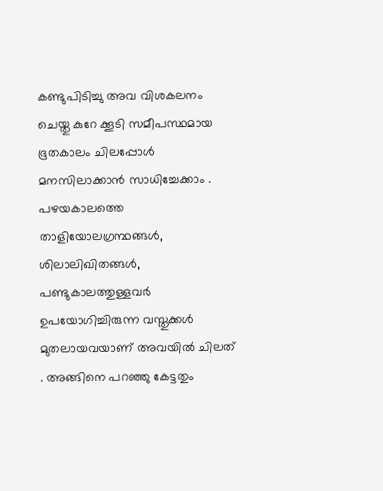കണ്ടുപിടിച്ചു അവ വിശകലനം ചെയ്തു കുറേ ക്കൂടി സമീപസ്ഥമായ ഭൂതകാലം ചിലപ്പോള്‍ മനസിലാക്കാന്‍ സാധിച്ചേക്കാം . പഴയകാലത്തെ താളിയോലഗ്രന്ഥങ്ങൾ, ശിലാലിഖിതങ്ങൾ, പണ്ടുകാലത്തുള്ളവർ ഉപയോഗിച്ചിരുന്ന വസ്തുക്കൾ മുതലായവയാണ് അവയിൽ ചിലത് . അങ്ങിനെ പറഞ്ഞു കേട്ടതും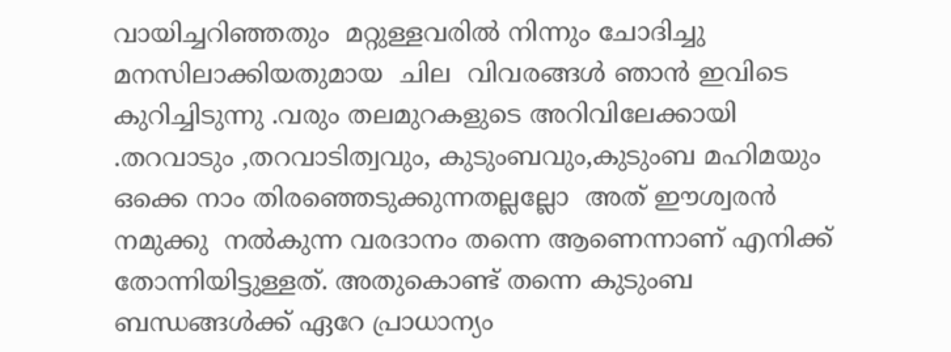വായിച്ചറിഞ്ഞതും  മറ്റുള്ളവരില്‍ നിന്നും ചോദിച്ചു മനസിലാക്കിയതുമായ  ചില  വിവരങ്ങള്‍ ഞാന്‍ ഇവിടെ കുറിച്ചിടുന്നു .വരും തലമുറകളുടെ അറിവിലേക്കായി .തറവാടും ,തറവാടിത്വവും, കുടുംബവും,കുടുംബ മഹിമയും ഒക്കെ നാം തിരഞ്ഞെടുക്കുന്നതല്ലല്ലോ  അത് ഈശ്വരന്‍ നമുക്കു  നല്‍കുന്ന വരദാനം തന്നെ ആണെന്നാണ് എനിക്ക് തോന്നിയിട്ടുള്ളത്. അതുകൊണ്ട് തന്നെ കുടുംബ ബന്ധങ്ങള്‍ക്ക് ഏറേ പ്രാധാന്യം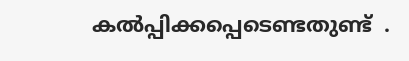കല്‍പ്പിക്കപ്പെടെണ്ടതുണ്ട്  .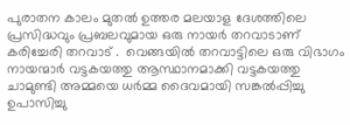പുരാതന കാലം മുതല്‍ ഉത്തര മലയാള ദേശത്തിലെ പ്രസിദ്ധവും പ്രബലവുമായ ഒരു നായര്‍ തറവാടാണ് കരിച്ചേരി തറവാട് .  വെങ്ങയില്‍ തറവാട്ടിലെ ഒരു വിഭാഗം നായന്മാര്‍ വട്ടകയത്തു ആസ്ഥാനമാക്കി വട്ടകയത്തു ചാമുണ്ടി അമ്മയെ ധര്‍മ്മ ദൈവമായി സങ്കല്‍പ്പിച്ചു ഉപാസിച്ചു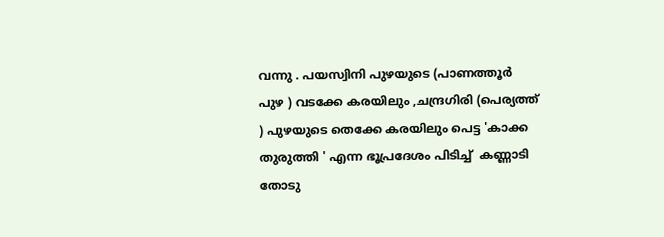വന്നു . പയസ്വിനി പുഴയുടെ (പാണത്തൂര്‍ പുഴ ) വടക്കേ കരയിലും ,ചന്ദ്രഗിരി (പെര്യത്ത്   ) പുഴയുടെ തെക്കേ കരയിലും പെട്ട 'കാക്ക തുരുത്തി ' എന്ന ഭൂപ്രദേശം പിടിച്ച്  കണ്ണാടി തോടു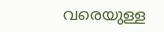വരെയുള്ള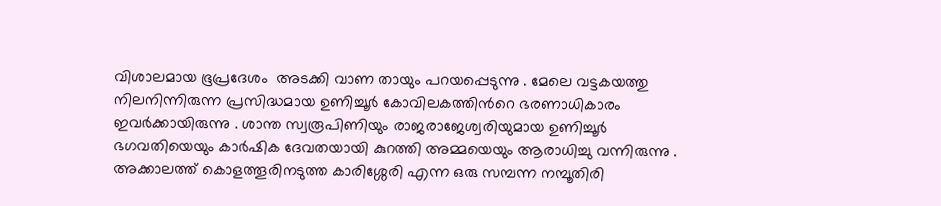വിശാലമായ ഭൂപ്രദേശം  അടക്കി വാണ തായും പറയപ്പെടുന്നു . മേലെ വട്ടകയത്തു നിലനിന്നിരുന്ന പ്രസിദ്ധമായ ഉണിച്ചൂര്‍ കോവിലകത്തിന്‍റെ ഭരണാധികാരം ഇവര്‍ക്കായിരുന്നു . ശാന്ത സ്വരൂപിണിയും രാജരാജേശ്വരിയുമായ ഉണിച്ചൂര്‍ ഭഗവതിയെയും കാര്‍ഷിക ദേവതയായി കുറത്തി അമ്മയെയും ആരാധിച്ചു വന്നിരുന്നു .
അക്കാലത്ത് കൊളത്തൂരിനടുത്ത കാരിശ്ശേരി എന്ന ഒരു സമ്പന്ന നമ്പൂതിരി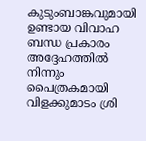കുടുംബാങ്കവുമായി ഉണ്ടായ വിവാഹ ബന്ധ പ്രകാരം അദ്ദേഹത്തില്‍ നിന്നും പൈത്രകമായി വിളക്കുമാടം ശ്രി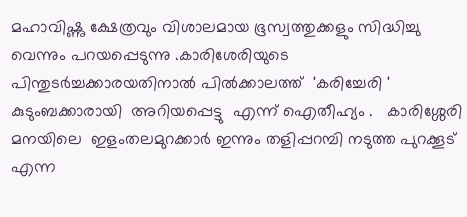മഹാവിഷ്ണു ക്ഷേത്രവും വിശാലമായ ഭൂസ്വത്തുക്കളും സിദ്ധിച്ചു വെന്നും പറയപ്പെടുന്നു .കാരിശേരിയുടെ പിന്തുടര്‍ച്ചക്കാരയതിനാല്‍ പില്‍ക്കാലത്ത്  'കരിച്ചേരി ' കുടുംബക്കാരായി  അറിയപ്പെട്ടു  എന്ന് ഐതീഹ്യം .   കാരിശ്ശേരി മനയിലെ  ഇളംതലമുറക്കാര്‍ ഇന്നും തളിപ്പറമ്പി നടുത്ത പുറക്കൂട് എന്ന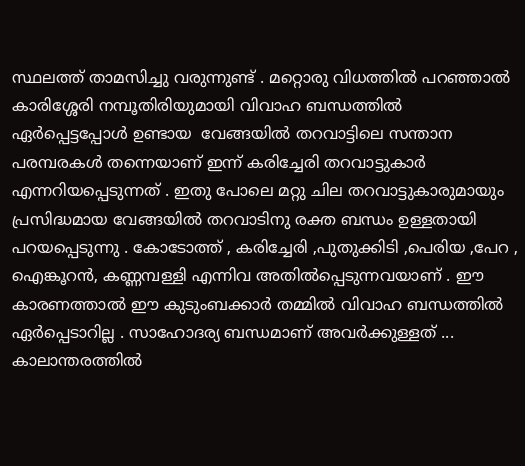സ്ഥലത്ത് താമസിച്ചു വരുന്നുണ്ട് . മറ്റൊരു വിധത്തില്‍ പറഞ്ഞാല്‍ കാരിശ്ശേരി നമ്പൂതിരിയുമായി വിവാഹ ബന്ധത്തില്‍  ഏര്‍പ്പെട്ടപ്പോള്‍ ഉണ്ടായ  വേങ്ങയില്‍ തറവാട്ടിലെ സന്താന പരമ്പരകള്‍ തന്നെയാണ് ഇന്ന് കരിച്ചേരി തറവാട്ടുകാര്‍ എന്നറിയപ്പെടുന്നത് . ഇതു പോലെ മറ്റു ചില തറവാട്ടുകാരുമായും പ്രസിദ്ധമായ വേങ്ങയില്‍ തറവാടിനു രക്ത ബന്ധം ഉള്ളതായി പറയപ്പെടുന്നു . കോടോത്ത് , കരിച്ചേരി ,പുതുക്കിടി ,പെരിയ ,പേറ , ഐങ്കൂറന്‍, കണ്ണമ്പള്ളി എന്നിവ അതില്‍പ്പെടുന്നവയാണ് . ഈ കാരണത്താല്‍ ഈ കുടുംബക്കാര്‍ തമ്മില്‍ വിവാഹ ബന്ധത്തില്‍ ഏര്‍പ്പെടാറില്ല . സാഹോദര്യ ബന്ധമാണ് അവര്‍ക്കുള്ളത് ...
കാലാന്തരത്തില്‍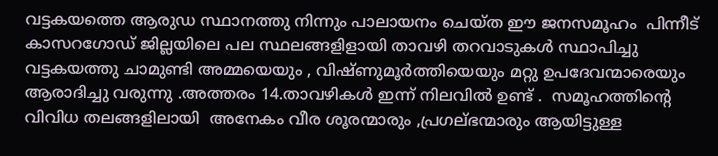വട്ടകയത്തെ ആരുഡ സ്ഥാനത്തു നിന്നും പാലായനം ചെയ്ത ഈ ജനസമൂഹം  പിന്നീട് കാസറഗോഡ് ജില്ലയിലെ പല സ്ഥലങ്ങളിളായി താവഴി തറവാടുകള്‍ സ്ഥാപിച്ചു വട്ടകയത്തു ചാമുണ്ടി അമ്മയെയും , വിഷ്ണുമൂര്‍ത്തിയെയും മറ്റു ഉപദേവന്മാരെയും ആരാദിച്ചു വരുന്നു .അത്തരം 14.താവഴികള്‍ ഇന്ന് നിലവില്‍ ഉണ്ട് .  സമൂഹത്തിന്‍റെ വിവിധ തലങ്ങളിലായി  അനേകം വീര ശൂരന്മാരും ,പ്രഗല്ഭന്മാരും ആയിട്ടുള്ള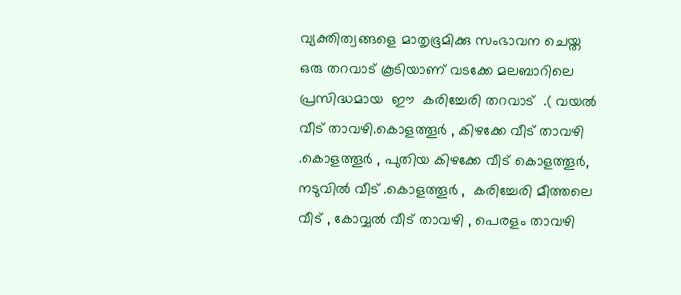വ്യക്തിത്വങ്ങളെ മാതൃഭൂമിക്കു സംഭാവന ചെയ്ത ഒരു തറവാട് കൂടിയാണ് വടക്കേ മലബാറിലെ പ്രസിദ്ധമായ  ഈ  കരിച്ചേരി തറവാട്  .( വയല്‍ വീട് താവഴി.കൊളത്തൂര്‍ , കിഴക്കേ വീട് താവഴി .കൊളത്തൂര്‍ , പുതിയ കിഴക്കേ വീട് കൊളത്തൂര്‍, നടുവില്‍ വീട് .കൊളത്തൂര്‍ ,  കരിച്ചേരി മീത്തലെ വീട് , കോവ്വല്‍ വീട് താവഴി , പെരളം താവഴി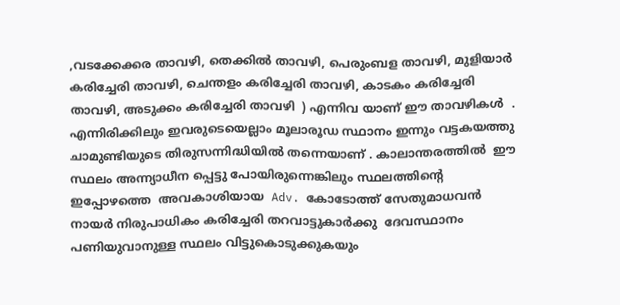,വടക്കേക്കര താവഴി, തെക്കില്‍ താവഴി, പെരുംബള താവഴി, മുളിയാര്‍ കരിച്ചേരി താവഴി, ചെന്തളം കരിച്ചേരി താവഴി, കാടകം കരിച്ചേരി താവഴി, അടുക്കം കരിച്ചേരി താവഴി  ) എന്നിവ യാണ് ഈ താവഴികള്‍  . എന്നിരിക്കിലും ഇവരുടെയെല്ലാം മൂലാരൂഡ സ്ഥാനം ഇന്നും വട്ടകയത്തു ചാമുണ്ടിയുടെ തിരുസന്നിദ്ധിയില്‍ തന്നെയാണ് . കാലാന്തരത്തില്‍  ഈ സ്ഥലം അന്ന്യാധീന പ്പെട്ടു പോയിരുന്നെങ്കിലും സ്ഥലത്തിന്‍റെ  ഇപ്പോഴത്തെ  അവകാശിയായ  Adv. കോടോത്ത് സേതുമാധവന്‍ നായര്‍ നിരുപാധികം കരിച്ചേരി തറവാട്ടുകാര്‍ക്കു  ദേവസ്ഥാനം പണിയുവാനുള്ള സ്ഥലം വിട്ടുകൊടുക്കുകയും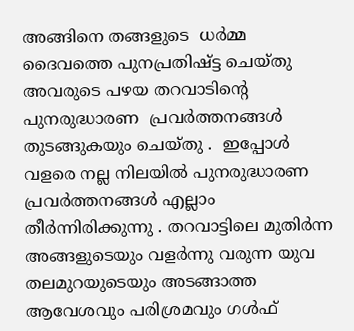അങ്ങിനെ തങ്ങളുടെ  ധര്‍മ്മ  ദൈവത്തെ പുനപ്രതിഷ്ട്ട ചെയ്തു അവരുടെ പഴയ തറവാടിന്റെ പുനരുദ്ധാരണ  പ്രവര്‍ത്തനങ്ങള്‍ തുടങ്ങുകയും ചെയ്തു .  ഇപ്പോള്‍ വളരെ നല്ല നിലയില്‍ പുനരുദ്ധാരണ പ്രവര്‍ത്തനങ്ങള്‍ എല്ലാം തീര്‍ന്നിരിക്കുന്നു . തറവാട്ടിലെ മുതിര്‍ന്ന അങ്ങളുടെയും വളര്‍ന്നു വരുന്ന യുവ തലമുറയുടെയും അടങ്ങാത്ത ആവേശവും പരിശ്രമവും ഗള്‍ഫ്‌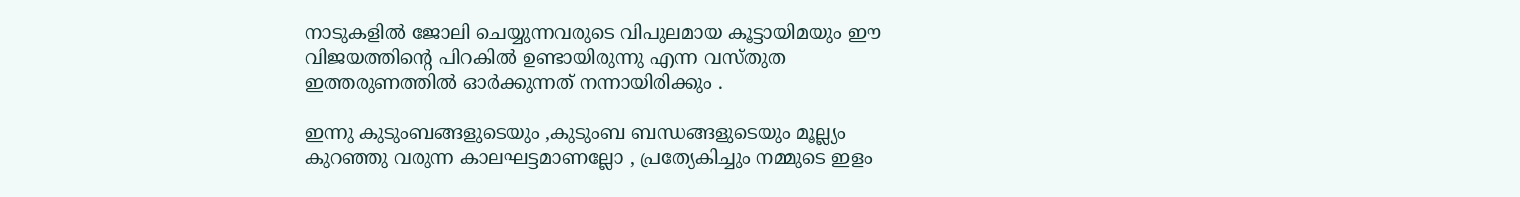നാടുകളില്‍ ജോലി ചെയ്യുന്നവരുടെ വിപുലമായ കൂട്ടായിമയും ഈ വിജയത്തിന്‍റെ പിറകില്‍ ഉണ്ടായിരുന്നു എന്ന വസ്തുത ഇത്തരുണത്തില്‍ ഓര്‍ക്കുന്നത് നന്നായിരിക്കും .

ഇന്നു കുടുംബങ്ങളുടെയും ,കുടുംബ ബന്ധങ്ങളുടെയും മൂല്ല്യം കുറഞ്ഞു വരുന്ന കാലഘട്ടമാണല്ലോ , പ്രത്യേകിച്ചും നമ്മുടെ ഇളം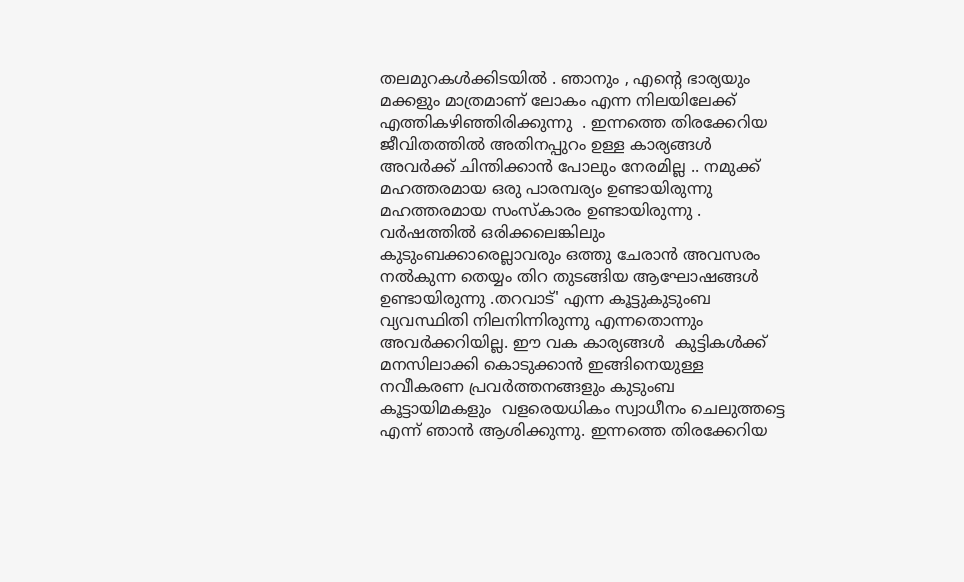തലമുറകള്‍ക്കിടയില്‍ . ഞാനും , എന്റെ ഭാര്യയും മക്കളും മാത്രമാണ്‌ ലോകം എന്ന നിലയിലേക്ക്‌ എത്തികഴിഞ്ഞിരിക്കുന്നു  . ഇന്നത്തെ തിരക്കേറിയ ജീവിതത്തില്‍ അതിനപ്പുറം ഉള്ള കാര്യങ്ങള്‍ അവര്‍ക്ക് ചിന്തിക്കാന്‍ പോലും നേരമില്ല .. നമുക്ക് മഹത്തരമായ ഒരു പാരമ്പര്യം ഉണ്ടായിരുന്നു മഹത്തരമായ സംസ്കാരം ഉണ്ടായിരുന്നു . വര്‍ഷത്തില്‍ ഒരിക്കലെങ്കിലും കുടുംബക്കാരെല്ലാവരും ഒത്തു ചേരാന്‍ അവസരം നല്‍കുന്ന തെയ്യം തിറ തുടങ്ങിയ ആഘോഷങ്ങള്‍ ഉണ്ടായിരുന്നു .തറവാട്' എന്ന കൂട്ടുകുടുംബ വ്യവസ്ഥിതി നിലനിന്നിരുന്നു എന്നതൊന്നും അവര്‍ക്കറിയില്ല. ഈ വക കാര്യങ്ങള്‍  കുട്ടികള്‍ക്ക് മനസിലാക്കി കൊടുക്കാന്‍ ഇങ്ങിനെയുള്ള നവീകരണ പ്രവര്‍ത്തനങ്ങളും കുടുംബ കൂട്ടായിമകളും  വളരെയധികം സ്വാധീനം ചെലുത്തട്ടെ എന്ന് ഞാന്‍ ആശിക്കുന്നു. ഇന്നത്തെ തിരക്കേറിയ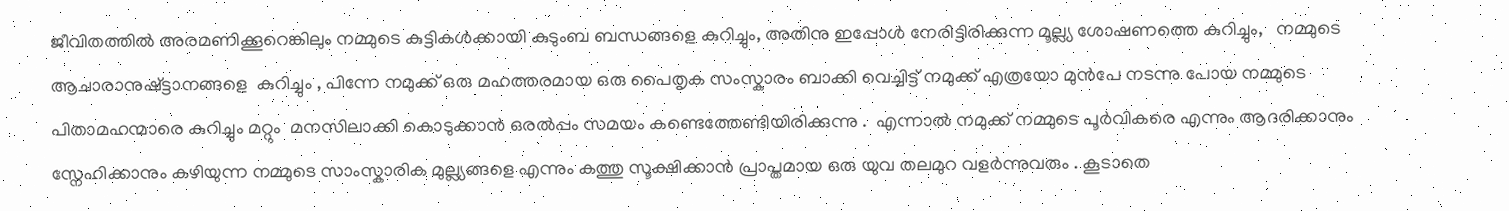ജീവിതത്തില്‍ അരമണിക്കൂറെങ്കിലും നമ്മുടെ കുട്ടികള്‍ക്കായി കുടുംബ ബന്ധങ്ങളെ കുറിച്ചും, അതിനു ഇപ്പോള്‍ നേരിട്ടിരിക്കുന്ന മൂല്ല്യ ശോഷണത്തെ കുറിച്ചും,   നമ്മുടെ ആചാരാനുഷ്ട്ടാനങ്ങളെ  കുറിച്ചും , പിന്നേ നമുക്ക് ഒരു മഹത്തരമായ ഒരു പൈതൃക സംസ്കാരം ബാക്കി വെച്ചിട്ട് നമുക്ക് എത്രയോ മുന്‍പേ നടന്നു പോയ നമ്മുടെ പിതാമഹന്മാരെ കുറിച്ചും മറ്റും  മനസിലാക്കി കൊടുക്കാന്‍ ഒരല്‍പ്പം സമയം കണ്ടെത്തേണ്ടിയിരിക്കുന്നു .  എന്നാല്‍ നമുക്ക് നമ്മുടെ പൂര്‍വികരെ എന്നും ആദരിക്കാനും സ്നേഹിക്കാനും കഴിയുന്ന നമ്മുടെ സാംസ്കാരിക മുല്ല്യങ്ങളെ എന്നും കത്തു സൂക്ഷിക്കാന്‍ പ്രാപ്തമായ ഒരു യുവ തലമുറ വളര്‍ന്നുവരും . കൂടാതെ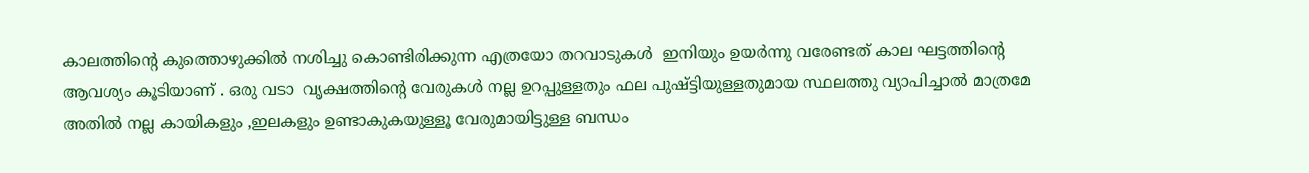കാലത്തിന്‍റെ കുത്തൊഴുക്കില്‍ നശിച്ചു കൊണ്ടിരിക്കുന്ന എത്രയോ തറവാടുകള്‍  ഇനിയും ഉയര്‍ന്നു വരേണ്ടത് കാല ഘട്ടത്തിന്റെ ആവശ്യം കൂടിയാണ് . ഒരു വടാ  വൃക്ഷത്തിന്റെ വേരുകള്‍ നല്ല ഉറപ്പുള്ളതും ഫല പുഷ്ട്ടിയുള്ളതുമായ സ്ഥലത്തു വ്യാപിച്ചാല്‍ മാത്രമേ അതില്‍ നല്ല കായികളും ,ഇലകളും ഉണ്ടാകുകയുള്ളൂ വേരുമായിട്ടുള്ള ബന്ധം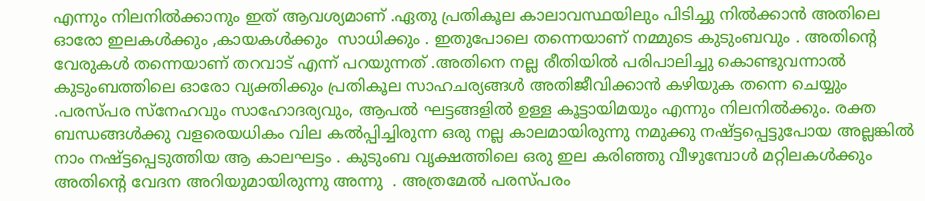എന്നും നിലനില്‍ക്കാനും ഇത് ആവശ്യമാണ്‌ .ഏതു പ്രതികൂല കാലാവസ്ഥയിലും പിടിച്ചു നില്‍ക്കാന്‍ അതിലെ ഓരോ ഇലകള്‍ക്കും ,കായകള്‍ക്കും  സാധിക്കും . ഇതുപോലെ തന്നെയാണ് നമ്മുടെ കുടുംബവും . അതിന്റെ വേരുകള്‍ തന്നെയാണ് തറവാട് എന്ന് പറയുന്നത് .അതിനെ നല്ല രീതിയില്‍ പരിപാലിച്ചു കൊണ്ടുവന്നാല്‍ കുടുംബത്തിലെ ഓരോ വ്യക്തിക്കും പ്രതികൂല സാഹചര്യങ്ങള്‍ അതിജീവിക്കാന്‍ കഴിയുക തന്നെ ചെയ്യും .പരസ്പര സ്നേഹവും സാഹോദര്യവും, ആപല്‍ ഘട്ടങ്ങളില്‍ ഉള്ള കൂട്ടായിമയും എന്നും നിലനില്‍ക്കും. രക്ത ബന്ധങ്ങള്‍ക്കു വളരെയധികം വില കല്‍പ്പിച്ചിരുന്ന ഒരു നല്ല കാലമായിരുന്നു നമുക്കു നഷ്ട്ടപ്പെട്ടുപോയ അല്ലങ്കില്‍ നാം നഷ്ട്ടപ്പെടുത്തിയ ആ കാലഘട്ടം . കുടുംബ വൃക്ഷത്തിലെ ഒരു ഇല കരിഞ്ഞു വീഴുമ്പോള്‍ മറ്റിലകള്‍ക്കും   അതിന്‍റെ വേദന അറിയുമായിരുന്നു അന്നു  . അത്രമേല്‍ പരസ്പരം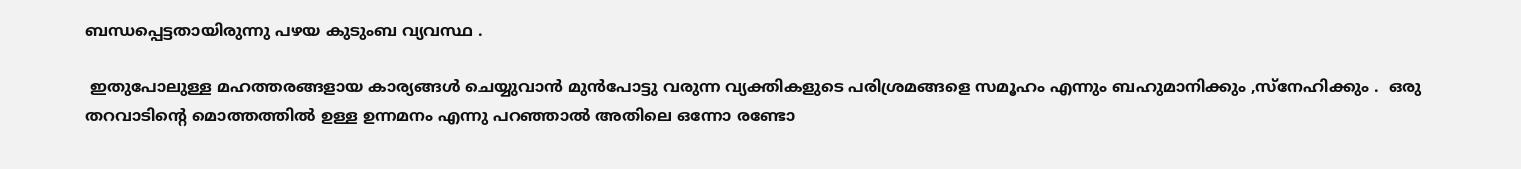ബന്ധപ്പെട്ടതായിരുന്നു പഴയ കുടുംബ വ്യവസ്ഥ .

 ഇതുപോലുള്ള മഹത്തരങ്ങളായ കാര്യങ്ങള്‍ ചെയ്യുവാന്‍ മുന്‍പോട്ടു വരുന്ന വ്യക്തികളുടെ പരിശ്രമങ്ങളെ സമൂഹം എന്നും ബഹുമാനിക്കും ,സ്നേഹിക്കും .  ഒരു തറവാടിന്റെ മൊത്തത്തില്‍ ഉള്ള ഉന്നമനം എന്നു പറഞ്ഞാല്‍ അതിലെ ഒന്നോ രണ്ടോ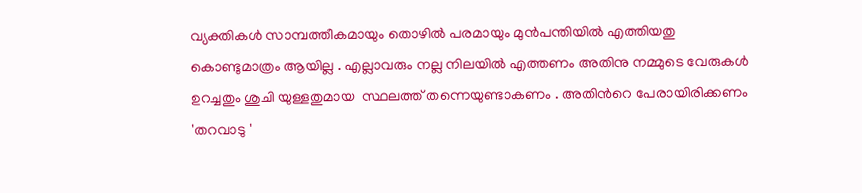വ്യക്തികള്‍ സാമ്പത്തീകമായും തൊഴില്‍ പരമായും മുന്‍പന്തിയില്‍ എത്തിയതു കൊണ്ടുമാത്രം ആയില്ല . എല്ലാവരും നല്ല നിലയില്‍ എത്തണം അതിനു നമ്മുടെ വേരുകള്‍ ഉറച്ചതും ശുചി യുള്ളതുമായ  സ്ഥലത്ത് തന്നെയുണ്ടാകണം . അതിന്‍റെ പേരായിരിക്കണം 'തറവാടു '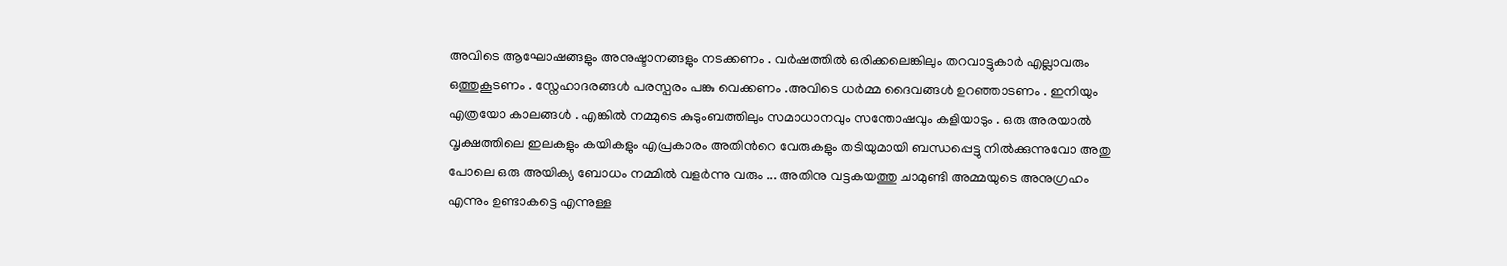അവിടെ ആഘോഷങ്ങളും അനുഷ്ടാനങ്ങളും നടക്കണം . വര്‍ഷത്തില്‍ ഒരിക്കലെങ്കിലും തറവാട്ടുകാര്‍ എല്ലാവരും ഒത്തുകൂടണം . സ്നേഹാദരങ്ങള്‍ പരസ്പരം പങ്കു വെക്കണം .അവിടെ ധര്‍മ്മ ദൈവങ്ങള്‍ ഉറഞ്ഞാടണം . ഇനിയും എത്രയോ കാലങ്ങള്‍ . എങ്കില്‍ നമ്മുടെ കുടുംബത്തിലും സമാധാനവും സന്തോഷവും കളിയാടും . ഒരു അരയാല്‍ വൃക്ഷത്തിലെ ഇലകളും കയികളും എപ്രകാരം അതിന്‍റെ വേരുകളും തടിയുമായി ബന്ധപ്പെട്ടു നില്‍ക്കുന്നുവോ അതു പോലെ ഒരു അയിക്യ ബോധം നമ്മില്‍ വളര്‍ന്നു വരും ... അതിനു വട്ടകയത്തു ചാമുണ്ടി അമ്മയുടെ അനുഗ്രഹം എന്നും ഉണ്ടാകട്ടെ എന്നുള്ള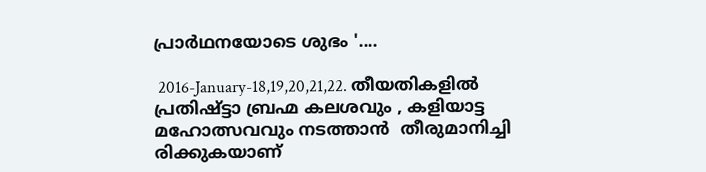പ്രാര്‍ഥനയോടെ ശുഭം '....

 2016-January-18,19,20,21,22. തീയതികളില്‍ പ്രതിഷ്ട്ടാ ബ്രഹ്മ കലശവും , കളിയാട്ട മഹോത്സവവും നടത്താന്‍  തീരുമാനിച്ചി രിക്കുകയാണ്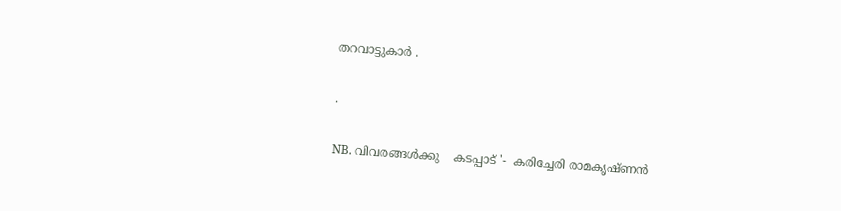തറവാട്ടുകാര്‍ .

.

NB. വിവരങ്ങള്‍ക്കു    കടപ്പാട് '-  കരിച്ചേരി രാമകൃഷ്ണന്‍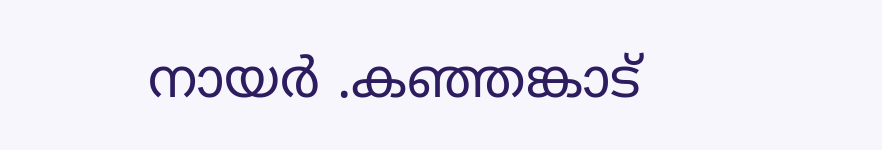നായര്‍ .കഞ്ഞങ്കാട്